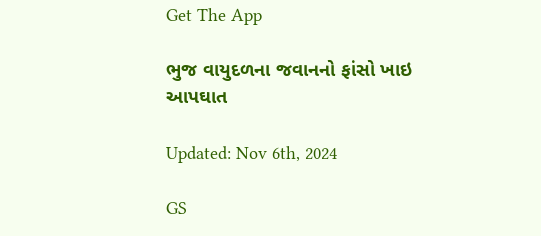Get The App

ભુજ વાયુદળના જવાનનો ફાંસો ખાઇ આપઘાત

Updated: Nov 6th, 2024

GS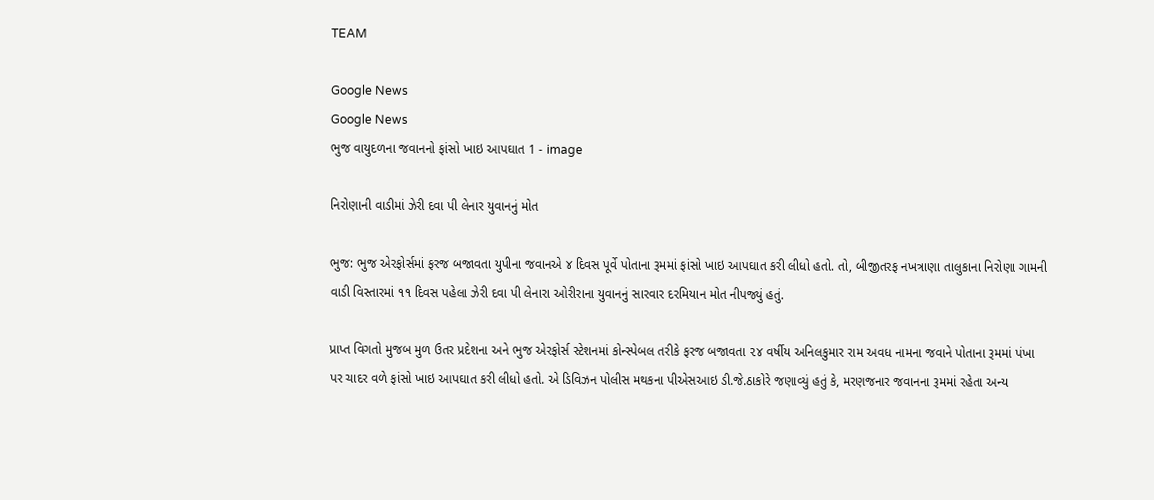TEAM

Google News
Google News
ભુજ વાયુદળના જવાનનો ફાંસો ખાઇ આપઘાત 1 - image

નિરોણાની વાડીમાં ઝેરી દવા પી લેનાર યુવાનનું મોત

ભુજ: ભુજ એરફોર્સમાં ફરજ બજાવતા યુપીના જવાનએ ૪ દિવસ પૂર્વે પોતાના રૂમમાં ફાંસો ખાઇ આપઘાત કરી લીધો હતો. તો, બીજીતરફ નખત્રાણા તાલુકાના નિરોણા ગામની વાડી વિસ્તારમાં ૧૧ દિવસ પહેલા ઝેરી દવા પી લેનારા ઓરીરાના યુવાનનું સારવાર દરમિયાન મોત નીપજ્યું હતું.

પ્રાપ્ત વિગતો મુજબ મુળ ઉતર પ્રદેશના અને ભુજ એરફોર્સ સ્ટેશનમાં કોન્સ્પેબલ તરીકે ફરજ બજાવતા ૨૪ વર્ષીય અનિલકુમાર રામ અવધ નામના જવાને પોતાના રૂમમાં પંખા પર ચાદર વળે ફાંસો ખાઇ આપઘાત કરી લીધો હતો. એ ડિવિઝન પોલીસ મથકના પીએસઆઇ ડી.જે.ઠાકોરે જણાવ્યું હતું કે, મરણજનાર જવાનના રૂમમાં રહેતા અન્ય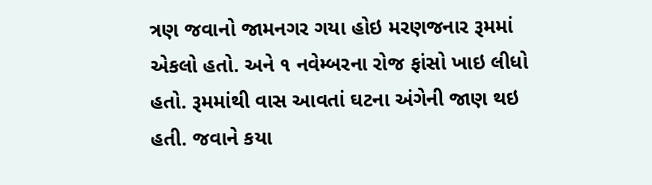ત્રણ જવાનો જામનગર ગયા હોઇ મરણજનાર રૂમમાં એકલો હતો. અને ૧ નવેમ્બરના રોજ ફાંસો ખાઇ લીધો હતો. રૂમમાંથી વાસ આવતાં ઘટના અંગેની જાણ થઇ હતી. જવાને કયા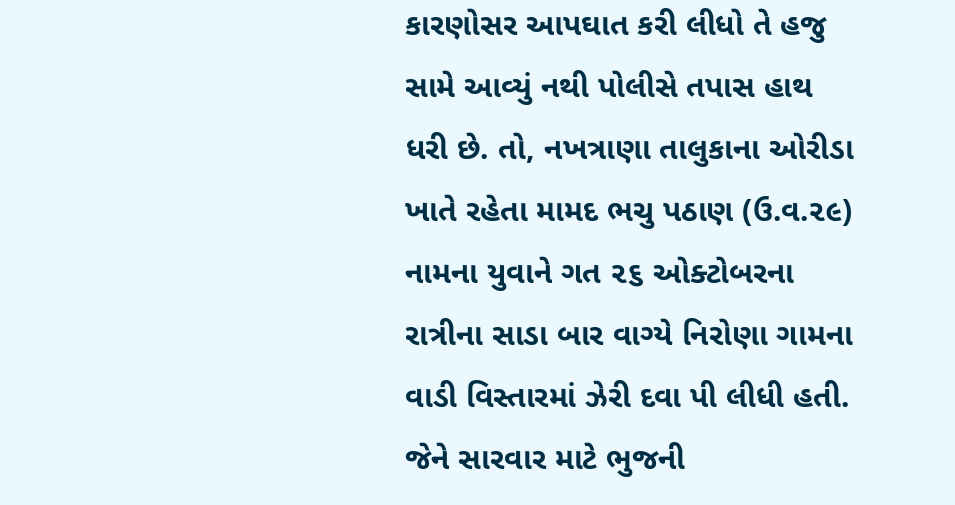કારણોસર આપઘાત કરી લીધો તે હજુ સામે આવ્યું નથી પોલીસે તપાસ હાથ ધરી છે. તો, નખત્રાણા તાલુકાના ઓરીડા ખાતે રહેતા મામદ ભચુ પઠાણ (ઉ.વ.૨૯) નામના યુવાને ગત ૨૬ ઓક્ટોબરના રાત્રીના સાડા બાર વાગ્યે નિરોણા ગામના વાડી વિસ્તારમાં ઝેરી દવા પી લીધી હતી. જેને સારવાર માટે ભુજની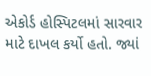એકોર્ડ હોસ્પિટલમાં સારવાર માટે દાખલ કર્યો હતો. જ્યાં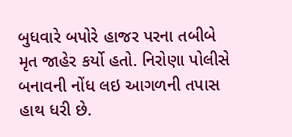બુધવારે બપોરે હાજર પરના તબીબે મૃત જાહેર કર્યો હતો. નિરોણા પોલીસે બનાવની નોંધ લઇ આગળની તપાસ હાથ ધરી છે.